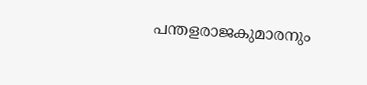പന്തളരാജകുമാരനും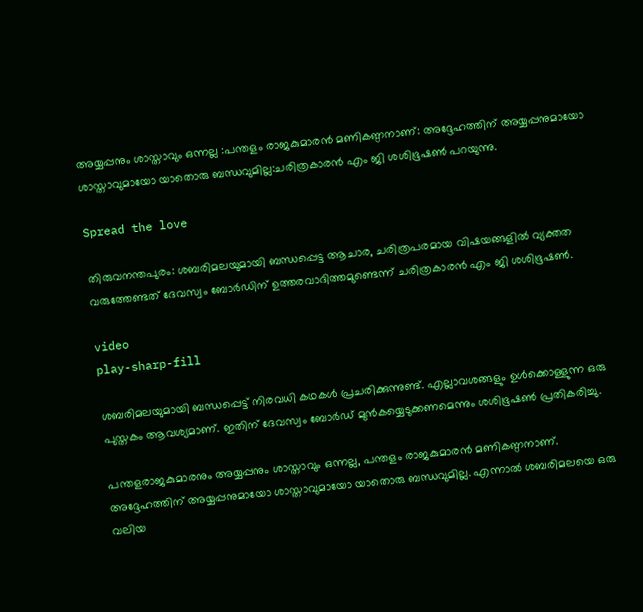അയ്യപ്പനും ശാസ്താവും ഒന്നല്ല :പന്തളം രാജകുമാരന്‍ മണികണ്ഠനാണ്: അദ്ദേഹത്തിന് അയ്യപ്പനുമായോ ശാസ്താവുമായോ യാതൊരു ബന്ധവുമില്ല:ചരിത്രകാരന്‍ എം ജി ശശിഭൂഷണ്‍ പറയുന്നു.

Spread the love

തിരുവനന്തപുരം: ശബരിമലയുമായി ബന്ധപ്പെട്ട ആചാര, ചരിത്രപരമായ വിഷയങ്ങളില്‍ വ്യക്തത വരുത്തേണ്ടത് ദേവസ്വം ബോര്‍ഡിന് ഉത്തരവാദിത്തമുണ്ടെന്ന് ചരിത്രകാരന്‍ എം ജി ശശിഭൂഷണ്‍.

video
play-sharp-fill

ശബരിമലയുമായി ബന്ധപ്പെട്ട് നിരവധി കഥകള്‍ പ്രചരിക്കുന്നുണ്ട്. എല്ലാവശങ്ങളും ഉള്‍ക്കൊള്ളുന്ന ഒരു പുസ്തകം ആവശ്യമാണ്. ഇതിന് ദേവസ്വം ബോര്‍ഡ് മുന്‍കയ്യെടുക്കണമെന്നും ശശിഭൂഷണ്‍ പ്രതികരിച്ചു.

പന്തളരാജകുമാരനും അയ്യപ്പനും ശാസ്താവും ഒന്നല്ല, പന്തളം രാജകുമാരന്‍ മണികണ്ഠനാണ്. അദ്ദേഹത്തിന് അയ്യപ്പനുമായോ ശാസ്താവുമായോ യാതൊരു ബന്ധവുമില്ല. എന്നാല്‍ ശബരിമലയെ ഒരു വലിയ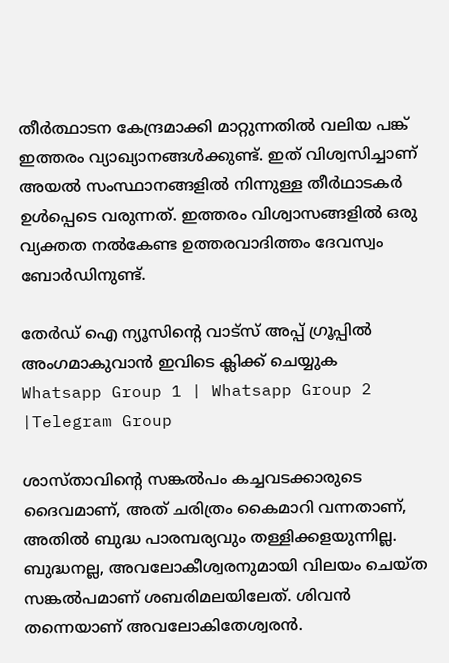തീര്‍ത്ഥാടന കേന്ദ്രമാക്കി മാറ്റുന്നതില്‍ വലിയ പങ്ക് ഇത്തരം വ്യാഖ്യാനങ്ങള്‍ക്കുണ്ട്. ഇത് വിശ്വസിച്ചാണ് അയല്‍ സംസ്ഥാനങ്ങളില്‍ നിന്നുള്ള തീര്‍ഥാടകര്‍ ഉള്‍പ്പെടെ വരുന്നത്. ഇത്തരം വിശ്വാസങ്ങളില്‍ ഒരു വ്യക്തത നല്‍കേണ്ട ഉത്തരവാദിത്തം ദേവസ്വം ബോര്‍ഡിനുണ്ട്.

തേർഡ് ഐ ന്യൂസിന്റെ വാട്സ് അപ്പ് ഗ്രൂപ്പിൽ അംഗമാകുവാൻ ഇവിടെ ക്ലിക്ക് ചെയ്യുക
Whatsapp Group 1 | Whatsapp Group 2 |Telegram Group

ശാസ്താവിന്റെ സങ്കല്‍പം കച്ചവടക്കാരുടെ ദൈവമാണ്, അത് ചരിത്രം കൈമാറി വന്നതാണ്, അതില്‍ ബുദ്ധ പാരമ്പര്യവും തള്ളിക്കളയുന്നില്ല. ബുദ്ധനല്ല, അവലോകീശ്വരനുമായി വിലയം ചെയ്ത സങ്കല്‍പമാണ് ശബരിമലയിലേത്. ശിവന്‍ തന്നെയാണ് അവലോകിതേശ്വരന്‍.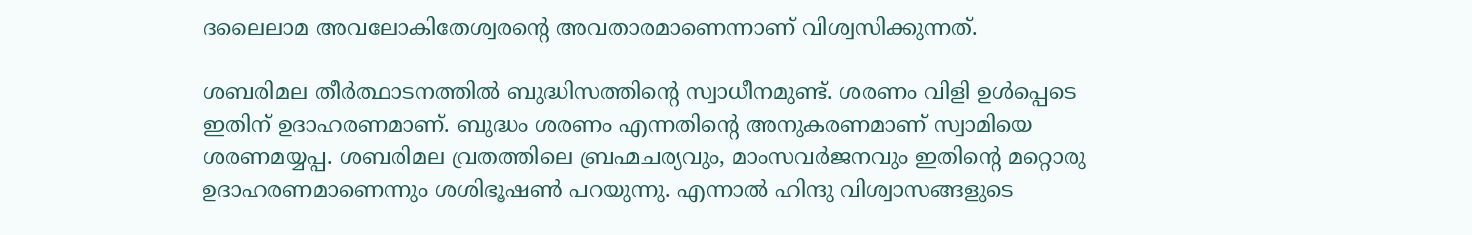ദലൈലാമ അവലോകിതേശ്വരന്റെ അവതാരമാണെന്നാണ് വിശ്വസിക്കുന്നത്.

ശബരിമല തീര്‍ത്ഥാടനത്തില്‍ ബുദ്ധിസത്തിന്റെ സ്വാധീനമുണ്ട്. ശരണം വിളി ഉള്‍പ്പെടെ ഇതിന് ഉദാഹരണമാണ്. ബുദ്ധം ശരണം എന്നതിന്റെ അനുകരണമാണ് സ്വാമിയെ ശരണമയ്യപ്പ. ശബരിമല വ്രതത്തിലെ ബ്രഹ്മചര്യവും, മാംസവര്‍ജനവും ഇതിന്റെ മറ്റൊരു ഉദാഹരണമാണെന്നും ശശിഭൂഷണ്‍ പറയുന്നു. എന്നാല്‍ ഹിന്ദു വിശ്വാസങ്ങളുടെ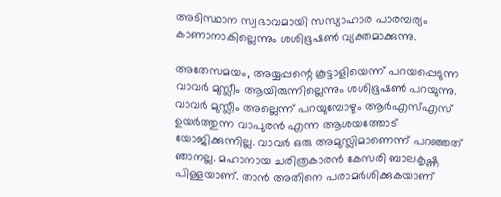അടിസ്ഥാന സ്വഭാവമായി സസ്യാഹാര പാരമ്പര്യം കാണാനാകില്ലെന്നും ശശിഭൂഷണ്‍ വ്യക്തമാക്കുന്നു.

അതേസമയം, അയ്യപ്പന്റെ കൂട്ടാളിയെന്ന് പറയപ്പെടുന്ന വാവര്‍ മുസ്ലീം ആയിരുന്നില്ലെന്നും ശശിഭൂഷണ്‍ പറയുന്നു. വാവര്‍ മുസ്ലീം അല്ലെന്ന് പറയുമ്പോഴും ആര്‍എസ്‌എസ് ഉയര്‍ത്തുന്ന വാപുരന്‍ എന്ന ആശയത്തോട് യോജിക്കുന്നില്ല. വാവര്‍ ഒരു അമുസ്ലിമാണെന്ന് പറഞ്ഞത് ഞാനല്ല. മഹാനായ ചരിത്രകാരന്‍ കേസരി ബാലകൃഷ്ണ പിള്ളയാണ്. താന്‍ അതിനെ പരാമര്‍ശിക്കുകയാണ്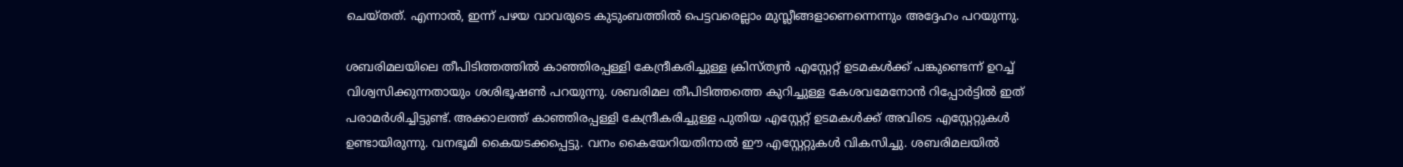ചെയ്തത്. എന്നാല്‍, ഇന്ന് പഴയ വാവരുടെ കുടുംബത്തില്‍ പെട്ടവരെല്ലാം മുസ്ലീങ്ങളാണെന്നെന്നും അദ്ദേഹം പറയുന്നു.

ശബരിമലയിലെ തീപിടിത്തത്തില്‍ കാഞ്ഞിരപ്പള്ളി കേന്ദ്രീകരിച്ചുള്ള ക്രിസ്ത്യന്‍ എസ്റ്റേറ്റ് ഉടമകള്‍ക്ക് പങ്കുണ്ടെന്ന് ഉറച്ച്‌ വിശ്വസിക്കുന്നതായും ശശിഭൂഷണ്‍ പറയുന്നു. ശബരിമല തീപിടിത്തത്തെ കുറിച്ചുള്ള കേശവമേനോന്‍ റിപ്പോര്‍ട്ടില്‍ ഇത് പരാമര്‍ശിച്ചിട്ടുണ്ട്. അക്കാലത്ത് കാഞ്ഞിരപ്പള്ളി കേന്ദ്രീകരിച്ചുള്ള പുതിയ എസ്റ്റേറ്റ് ഉടമകള്‍ക്ക് അവിടെ എസ്റ്റേറ്റുകള്‍ ഉണ്ടായിരുന്നു. വനഭൂമി കൈയടക്കപ്പെട്ടു. വനം കൈയേറിയതിനാല്‍ ഈ എസ്റ്റേറ്റുകള്‍ വികസിച്ചു. ശബരിമലയില്‍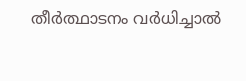തീര്‍ത്ഥാടനം വര്‍ധിച്ചാല്‍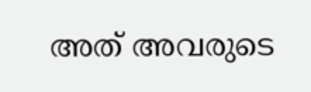അത് അവരുടെ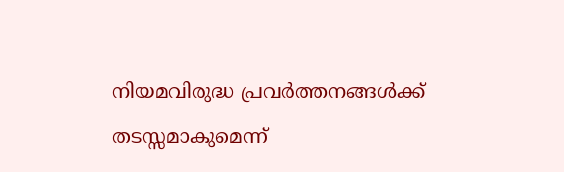നിയമവിരുദ്ധ പ്രവര്‍ത്തനങ്ങള്‍ക്ക് തടസ്സമാകുമെന്ന്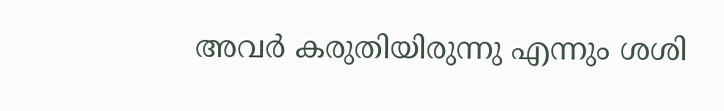അവര്‍ കരുതിയിരുന്നു എന്നും ശശി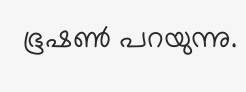ഭൂഷണ്‍ പറയുന്നു.